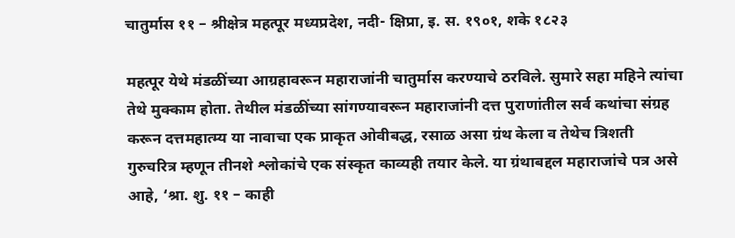चातुर्मास ११ – श्रीक्षेत्र महत्पूर मध्यप्रदेश, नदी- क्षिप्रा, इ. स. १९०१, शके १८२३

महत्पूर येथे मंडळींच्या आग्रहावरून महाराजांनी चातुर्मास करण्याचे ठरविले. सुमारे सहा महिने त्यांचा तेथे मुक्काम होता. तेथील मंडळींच्या सांगण्यावरून महाराजांनी दत्त पुराणांतील सर्व कथांचा संग्रह करून दत्तमहात्म्य या नावाचा एक प्राकृत ओवीबद्ध, रसाळ असा ग्रंथ केला व तेथेच त्रिशती गुरुचरित्र म्हणून तीनशे श्लोकांचे एक संस्कृत काव्यही तयार केले. या ग्रंथाबद्दल महाराजांचे पत्र असे आहे, ‘श्रा. शु. ११ – काही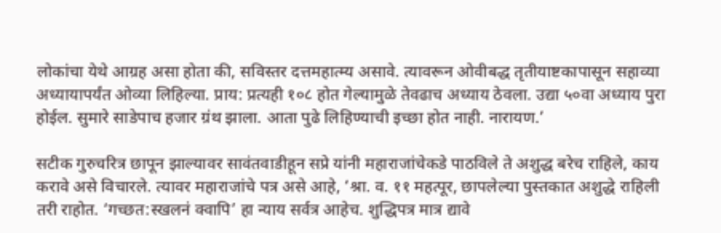लोकांचा येथे आग्रह असा होता की, सविस्तर दत्तमहात्म्य असावे. त्यावरून ओवीबद्ध तृतीयाष्टकापासून सहाव्या अध्यायापर्यंत ओव्या लिहिल्या. प्राय: प्रत्यही १०८ होत गेल्यामुळे तेवढाच अध्याय ठेवला. उद्या ५०वा अध्याय पुरा होईल. सुमारे साडेपाच हजार ग्रंथ झाला. आता पुढे लिहिण्याची इच्छा होत नाही. नारायण.’

सटीक गुरुचरित्र छापून झाल्यावर सावंतवाडीहून सप्रे यांनी महाराजांचेकडे पाठविले ते अशुद्ध बरेच राहिले, काय करावे असे विचारले. त्यावर महाराजांचे पत्र असे आहे, ‘श्रा. व. ११ महत्पूर, छापलेल्या पुस्तकात अशुद्धे राहिली तरी राहोत. ‘गच्छत:स्खलनं क्वापि’ हा न्याय सर्वत्र आहेच. शुद्धिपत्र मात्र द्यावे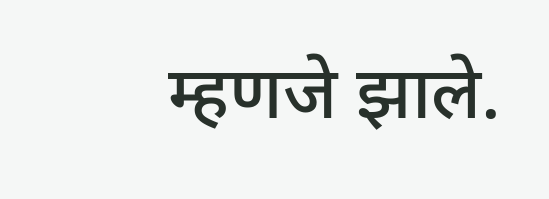म्हणजे झाले.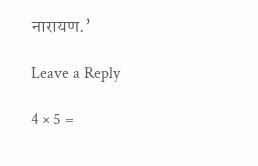नारायण.’

Leave a Reply

4 × 5 =